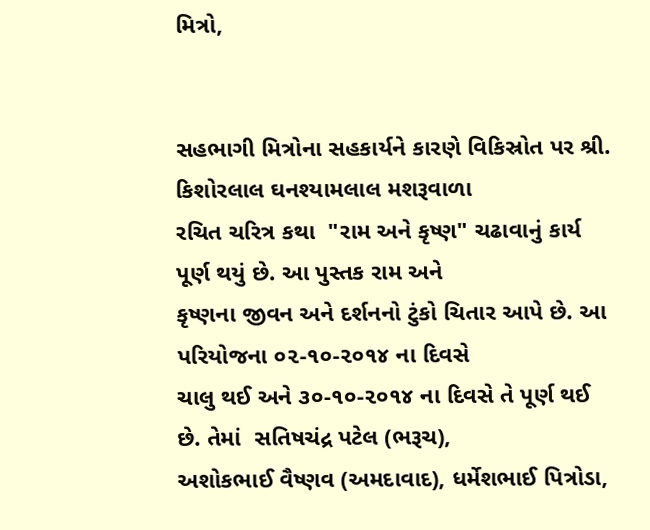મિત્રો,


સહભાગી મિત્રોના સહકાર્યને કારણે વિકિસ્રોત પર શ્રી. કિશોરલાલ ઘનશ્યામલાલ મશરૂવાળા
રચિત ચરિત્ર કથા  "રામ અને કૃષ્ણ" ચઢાવાનું કાર્ય પૂર્ણ થયું છે. આ પુસ્તક રામ અને
કૃષ્ણના જીવન અને દર્શનનો ટુંકો ચિતાર આપે છે. આ પરિયોજના ૦૨-૧૦-૨૦૧૪ ના દિવસે
ચાલુ થઈ અને ૩૦-૧૦-૨૦૧૪ ના દિવસે તે પૂર્ણ થઈ છે. તેમાં  સતિષચંદ્ર પટેલ (ભરૂચ),
અશોકભાઈ વૈષ્ણવ (અમદાવાદ), ધર્મેશભાઈ પિત્રોડા,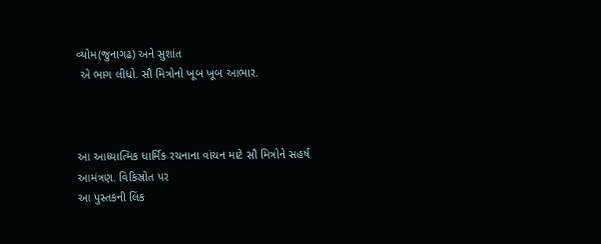વ્યોમ(જુનાગઢ) અને સુશાંત
 એ ભાગ લીધો. સૌ મિત્રોનો ખૂબ ખૂબ આભાર.



આ આધ્યાત્મિક ધાર્મિક રચનાના વાંચન માટે સૌ મિત્રોને સહર્ષ આમંત્રણ. વિકિસ્રોત પર
આ પુસ્તકની લિંક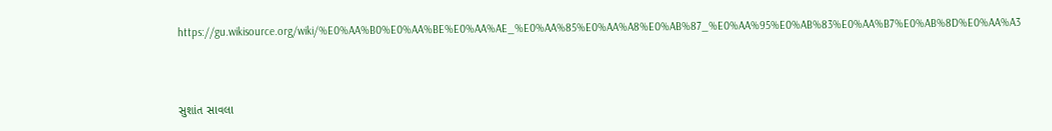https://gu.wikisource.org/wiki/%E0%AA%B0%E0%AA%BE%E0%AA%AE_%E0%AA%85%E0%AA%A8%E0%AB%87_%E0%AA%95%E0%AB%83%E0%AA%B7%E0%AB%8D%E0%AA%A3



સુશાંત સાવલા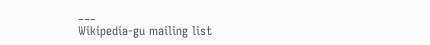___
Wikipedia-gu mailing list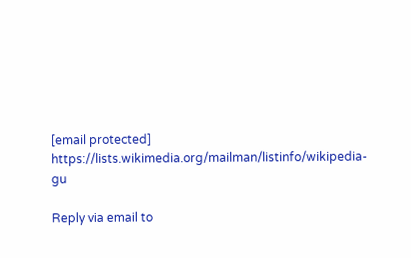[email protected]
https://lists.wikimedia.org/mailman/listinfo/wikipedia-gu

Reply via email to